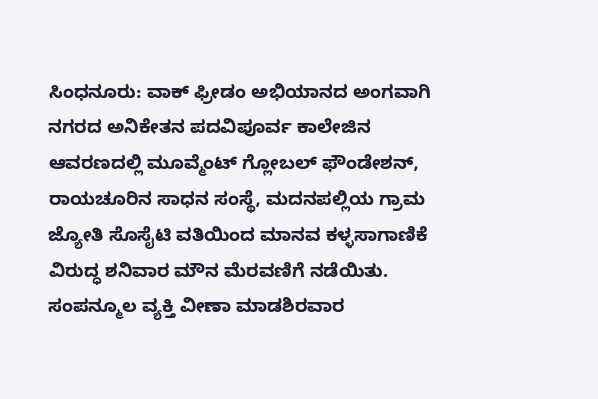ಸಿಂಧನೂರು: ವಾಕ್ ಫ್ರೀಡಂ ಅಭಿಯಾನದ ಅಂಗವಾಗಿ ನಗರದ ಅನಿಕೇತನ ಪದವಿಪೂರ್ವ ಕಾಲೇಜಿನ ಆವರಣದಲ್ಲಿ ಮೂವ್ಮೆಂಟ್ ಗ್ಲೋಬಲ್ ಫೌಂಡೇಶನ್, ರಾಯಚೂರಿನ ಸಾಧನ ಸಂಸ್ಥೆ, ಮದನಪಲ್ಲಿಯ ಗ್ರಾಮ ಜ್ಯೋತಿ ಸೊಸೈಟಿ ವತಿಯಿಂದ ಮಾನವ ಕಳ್ಳಸಾಗಾಣಿಕೆ ವಿರುದ್ಧ ಶನಿವಾರ ಮೌನ ಮೆರವಣಿಗೆ ನಡೆಯಿತು.
ಸಂಪನ್ಮೂಲ ವ್ಯಕ್ತಿ ವೀಣಾ ಮಾಡಶಿರವಾರ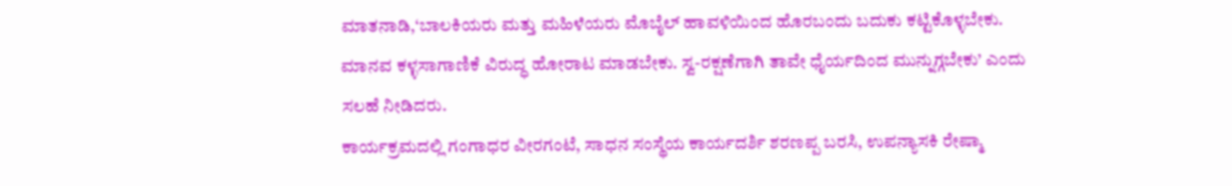ಮಾತನಾಡಿ,‘ಬಾಲಕಿಯರು ಮತ್ತು ಮಹಿಳೆಯರು ಮೊಬೈಲ್ ಹಾವಳಿಯಿಂದ ಹೊರಬಂದು ಬದುಕು ಕಟ್ಟಿಕೊಳ್ಳಬೇಕು. ಮಾನವ ಕಳ್ಳಸಾಗಾಣಿಕೆ ವಿರುದ್ಧ ಹೋರಾಟ ಮಾಡಬೇಕು. ಸ್ವ-ರಕ್ಷಣೆಗಾಗಿ ತಾವೇ ಧೈರ್ಯದಿಂದ ಮುನ್ನುಗ್ಗಬೇಕು’ ಎಂದು ಸಲಹೆ ನೀಡಿದರು.
ಕಾರ್ಯಕ್ರಮದಲ್ಲಿ ಗಂಗಾಧರ ವೀರಗಂಟೆ, ಸಾಧನ ಸಂಸ್ಥೆಯ ಕಾರ್ಯದರ್ಶಿ ಶರಣಪ್ಪ ಬರಸಿ, ಉಪನ್ಯಾಸಕಿ ರೇಷ್ಮಾ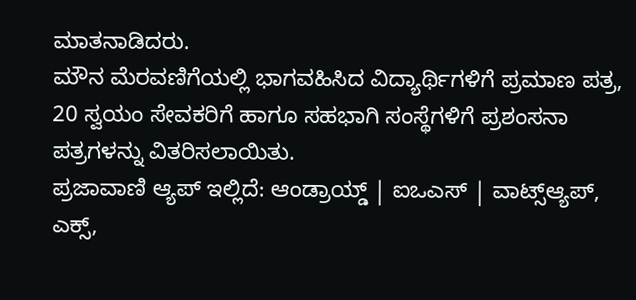ಮಾತನಾಡಿದರು.
ಮೌನ ಮೆರವಣಿಗೆಯಲ್ಲಿ ಭಾಗವಹಿಸಿದ ವಿದ್ಯಾರ್ಥಿಗಳಿಗೆ ಪ್ರಮಾಣ ಪತ್ರ, 20 ಸ್ವಯಂ ಸೇವಕರಿಗೆ ಹಾಗೂ ಸಹಭಾಗಿ ಸಂಸ್ಥೆಗಳಿಗೆ ಪ್ರಶಂಸನಾ ಪತ್ರಗಳನ್ನು ವಿತರಿಸಲಾಯಿತು.
ಪ್ರಜಾವಾಣಿ ಆ್ಯಪ್ ಇಲ್ಲಿದೆ: ಆಂಡ್ರಾಯ್ಡ್ | ಐಒಎಸ್ | ವಾಟ್ಸ್ಆ್ಯಪ್, ಎಕ್ಸ್,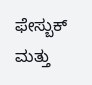ಫೇಸ್ಬುಕ್ ಮತ್ತು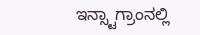ಇನ್ಸ್ಟಾಗ್ರಾಂನಲ್ಲಿ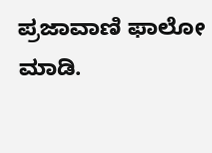ಪ್ರಜಾವಾಣಿ ಫಾಲೋ ಮಾಡಿ.